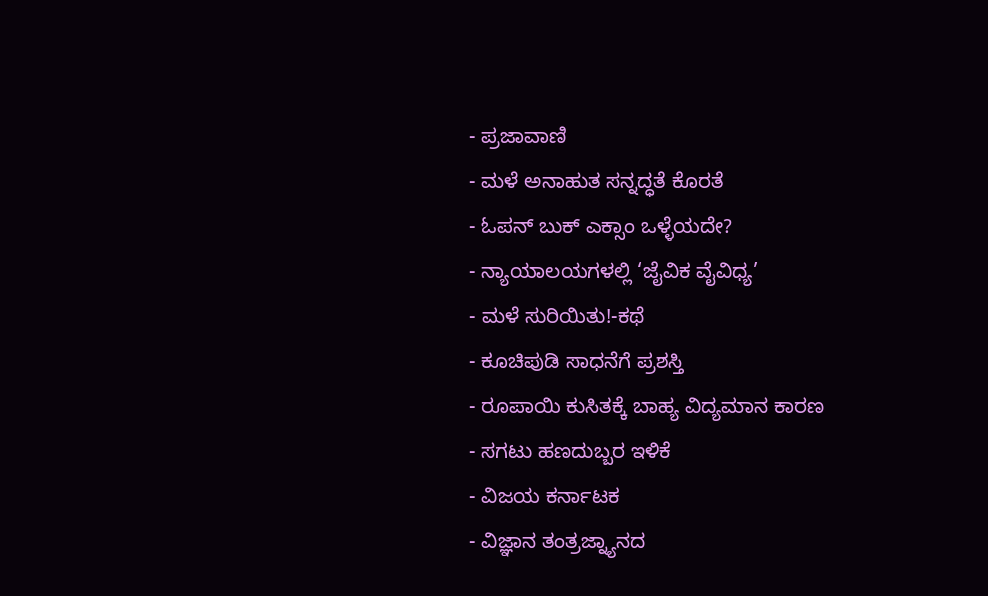- ಪ್ರಜಾವಾಣಿ
- ಮಳೆ ಅನಾಹುತ ಸನ್ನದ್ಧತೆ ಕೊರತೆ
- ಓಪನ್ ಬುಕ್ ಎಕ್ಸಾಂ ಒಳ್ಳೆಯದೇ?
- ನ್ಯಾಯಾಲಯಗಳಲ್ಲಿ ‘ಜೈವಿಕ ವೈವಿಧ್ಯ’
- ಮಳೆ ಸುರಿಯಿತು!-ಕಥೆ
- ಕೂಚಿಪುಡಿ ಸಾಧನೆಗೆ ಪ್ರಶಸ್ತಿ
- ರೂಪಾಯಿ ಕುಸಿತಕ್ಕೆ ಬಾಹ್ಯ ವಿದ್ಯಮಾನ ಕಾರಣ
- ಸಗಟು ಹಣದುಬ್ಬರ ಇಳಿಕೆ
- ವಿಜಯ ಕರ್ನಾಟಕ
- ವಿಜ್ಞಾನ ತಂತ್ರಜ್ನ್ಯಾನದ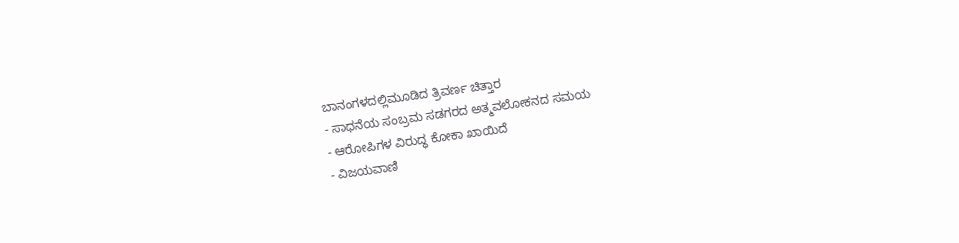ಬಾನಂಗಳದಲ್ಲಿಮೂಡಿದ ತ್ರಿವರ್ಣ ಚಿತ್ತಾರ
- ಸಾಧನೆಯ ಸಂಬ್ರಮ ಸಡಗರದ ಅತ್ಮವಲೋಕನದ ಸಮಯ
- ಆರೋಪಿಗಳ ವಿರುದ್ಧ ಕೋಕಾ ಖಾಯಿದೆ
- ವಿಜಯವಾಣಿ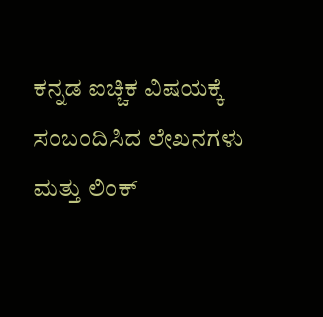ಕನ್ನಡ ಐಚ್ಚಿಕ ವಿಷಯಕ್ಕೆ ಸಂಬಂದಿಸಿದ ಲೇಖನಗಳು ಮತ್ತು ಲಿಂಕ್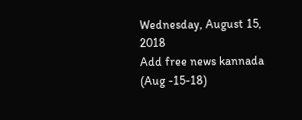Wednesday, August 15, 2018
Add free news kannada (Aug -15-18)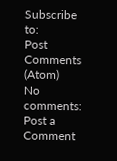Subscribe to:
Post Comments (Atom)
No comments:
Post a Comment